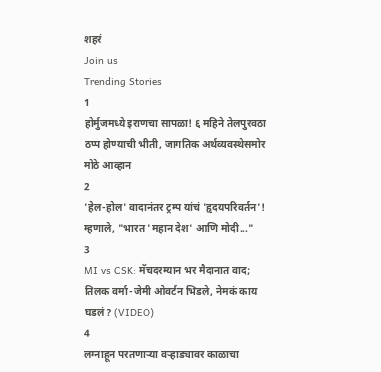शहरं
Join us
Trending Stories
1
होर्मुजमध्ये इराणचा सापळा! ६ महिने तेलपुरवठा ठप्प होण्याची भीती, जागतिक अर्थव्यवस्थेसमोर मोठे आव्हान
2
'हेल-होल' वादानंतर ट्रम्प यांचं 'हृदयपरिवर्तन'! म्हणाले, "भारत 'महान देश' आणि मोदी..."
3
MI vs CSK: मॅचदरम्यान भर मैदानात वाद; तिलक वर्मा-जेमी ओवर्टन भिडले, नेमकं काय घडलं? (VIDEO)
4
लग्नाहून परतणाऱ्या वऱ्हाड्यावर काळाचा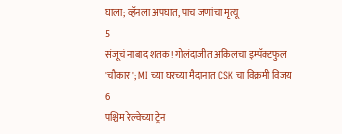घाला; व्हॅनला अपघात, पाच जणांचा मृत्यू
5
संजूचं नाबाद शतक! गोलंदाजीत अकिलचा इम्पॅक्टफुल 'चौकार'; MI च्या घरच्या मैदानात CSK चा विक्रमी विजय
6
पश्चिम रेल्वेच्या ट्रेन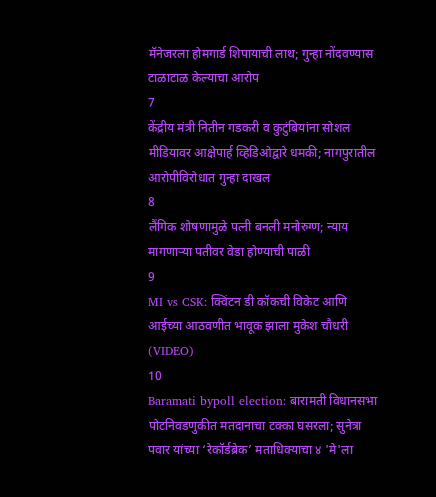मॅनेजरला होमगार्ड शिपायाची लाथ; गुन्हा नोंदवण्यास टाळाटाळ केल्याचा आरोप
7
केंद्रीय मंत्री नितीन गडकरी व कुटुंबियांना सोशल मीडियावर आक्षेपार्ह व्हिडिओद्वारे धमकी; नागपुरातील आरोपीविरोधात गुन्हा दाखल
8
लैंगिक शोषणामुळे पत्नी बनली मनोरुग्ण; न्याय मागणाऱ्या पतीवर वेडा होण्याची पाळी
9
MI vs CSK: क्विंटन डी कॉकची विकेट आणि आईच्या आठवणीत भावूक झाला मुकेश चौधरी (VIDEO)
10
Baramati bypoll election: बारामती विधानसभा पोटनिवडणुकीत मतदानाचा टक्का घसरला; सुनेत्रा पवार यांच्या ‘रेकॉर्डब्रेक’ मताधिक्याचा ४ 'मे'ला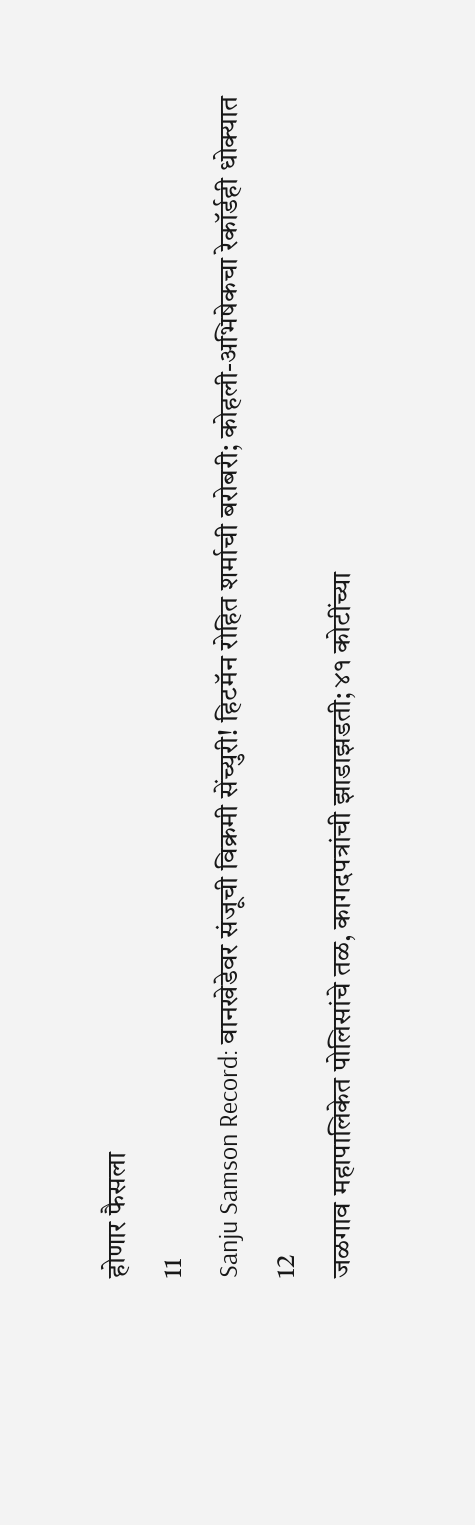होणार फैसला
11
Sanju Samson Record: वानखेडेवर संजूची विक्रमी सेंच्युरी! हिटमॅन रोहित शर्माची बरोबरी; कोहली-अभिषेकचा रेकॉर्डही धोक्यात
12
जळगाव महापालिकेत पोलिसांचे तळ, कागदपत्रांची झाडाझडती; ४१ कोटींच्या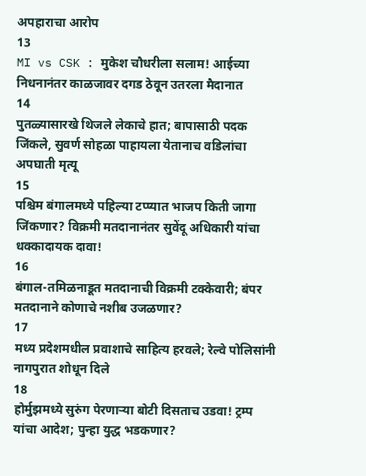अपहाराचा आरोप
13
MI vs CSK : मुकेश चौधरीला सलाम! आईच्या निधनानंतर काळजावर दगड ठेवून उतरला मैदानात
14
पुतळ्यासारखे थिजले लेकाचे हात; बापासाठी पदक जिंकले, सुवर्ण सोहळा पाहायला येतानाच वडिलांचा अपघाती मृत्यू
15
पश्चिम बंगालमध्ये पहिल्या टप्प्यात भाजप किती जागा जिंकणार? विक्रमी मतदानानंतर सुवेंदू अधिकारी यांचा धक्कादायक दावा!
16
बंगाल-तमिळनाडूत मतदानाची विक्रमी टक्केवारी; बंपर मतदानाने कोणाचे नशीब उजळणार?
17
मध्य प्रदेशमधील प्रवाशाचे साहित्य हरवले; रेल्वे पोलिसांनी नागपुरात शोधून दिले
18
होर्मुझमध्ये सुरुंग पेरणाऱ्या बोटी दिसताच उडवा! ट्रम्प यांचा आदेश; पुन्हा युद्ध भडकणार?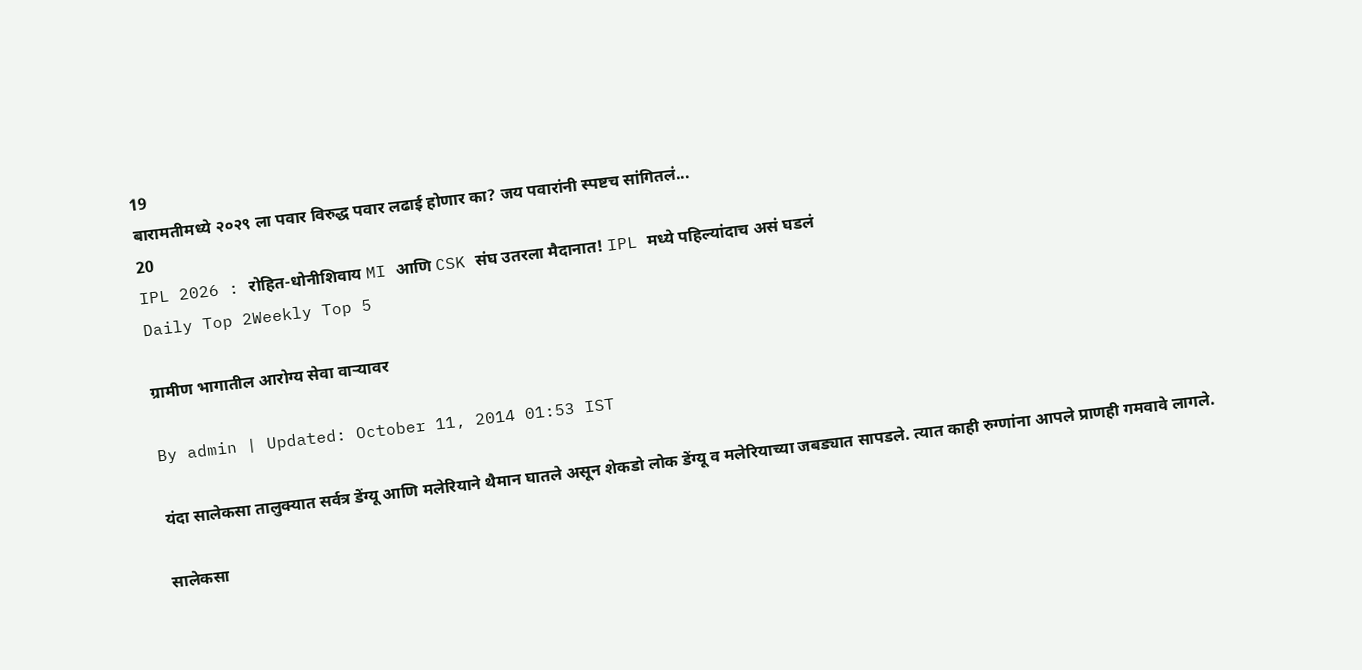19
बारामतीमध्ये २०२९ ला पवार विरुद्ध पवार लढाई होणार का? जय पवारांनी स्पष्टच सांगितलं...
20
IPL 2026 : रोहित-धोनीशिवाय MI आणि CSK संघ उतरला मैदानात! IPL मध्ये पहिल्यांदाच असं घडलं
Daily Top 2Weekly Top 5

ग्रामीण भागातील आरोग्य सेवा वाऱ्यावर

By admin | Updated: October 11, 2014 01:53 IST

यंदा सालेकसा तालुक्यात सर्वत्र डेंग्यू आणि मलेरियाने थैमान घातले असून शेकडो लोक डेंग्यू व मलेरियाच्या जबड्यात सापडले. त्यात काही रुग्णांना आपले प्राणही गमवावे लागले.

सालेकसा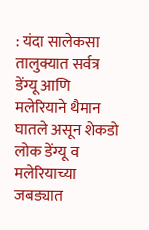: यंदा सालेकसा तालुक्यात सर्वत्र डेंग्यू आणि मलेरियाने थैमान घातले असून शेकडो लोक डेंग्यू व मलेरियाच्या जबड्यात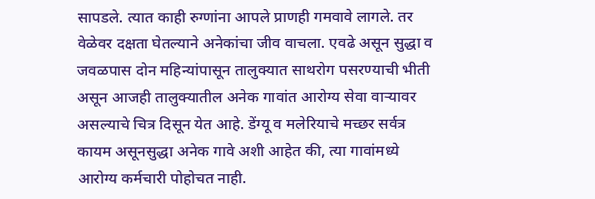सापडले. त्यात काही रुग्णांना आपले प्राणही गमवावे लागले. तर वेळेवर दक्षता घेतल्याने अनेकांचा जीव वाचला. एवढे असून सुद्धा व जवळपास दोन महिन्यांपासून तालुक्यात साथरोग पसरण्याची भीती असून आजही तालुक्यातील अनेक गावांत आरोग्य सेवा वाऱ्यावर असल्याचे चित्र दिसून येत आहे. डेंग्यू व मलेरियाचे मच्छर सर्वत्र कायम असूनसुद्धा अनेक गावे अशी आहेत की, त्या गावांमध्ये आरोग्य कर्मचारी पोहोचत नाही.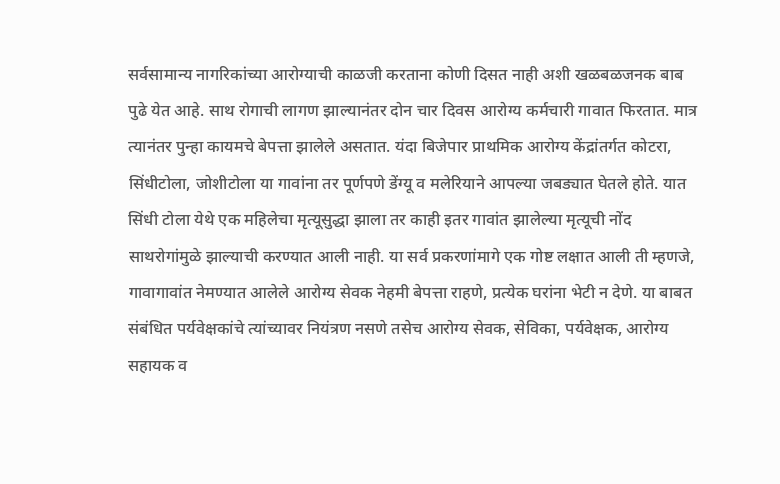सर्वसामान्य नागरिकांच्या आरोग्याची काळजी करताना कोणी दिसत नाही अशी खळबळजनक बाब पुढे येत आहे. साथ रोगाची लागण झाल्यानंतर दोन चार दिवस आरोग्य कर्मचारी गावात फिरतात. मात्र त्यानंतर पुन्हा कायमचे बेपत्ता झालेले असतात. यंदा बिजेपार प्राथमिक आरोग्य केंद्रांतर्गत कोटरा, सिंधीटोला, जोशीटोला या गावांना तर पूर्णपणे डेंग्यू व मलेरियाने आपल्या जबड्यात घेतले होते. यात सिंधी टोला येथे एक महिलेचा मृत्यूसुद्धा झाला तर काही इतर गावांत झालेल्या मृत्यूची नोंद साथरोगांमुळे झाल्याची करण्यात आली नाही. या सर्व प्रकरणांमागे एक गोष्ट लक्षात आली ती म्हणजे, गावागावांत नेमण्यात आलेले आरोग्य सेवक नेहमी बेपत्ता राहणे, प्रत्येक घरांना भेटी न देणे. या बाबत संबंधित पर्यवेक्षकांचे त्यांच्यावर नियंत्रण नसणे तसेच आरोग्य सेवक, सेविका, पर्यवेक्षक, आरोग्य सहायक व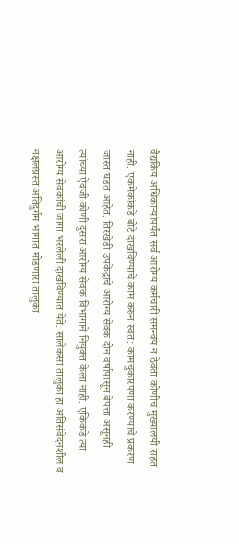वैद्यकिय अधिकाऱ्यांपर्यंत सर्व आरोग्य कर्मचारी समन्वय न ठेवता कोणीच मुख्यालयी राहत नाही. एकमेकांकडे बोटे दाखविण्याचे काम करुन स्वत: कामचुकारपणा करण्याचे प्रकरण जास्त घडत आहेत. तिरखेडी उपकेंद्राचे आरोग्य सेवक दोन वर्षापासून बेपत्ता असूनही त्यांच्या ऐवजी कोणी दुसरा आरोग्य सेवक विभागाने नियुक्त केला नाही. एकिकडे त्या आरोग्य सेवकांची जागा भरलेली दाखविण्यात येते. सालेकसा तालुका हा अतिसंवेदनशील व नक्षलग्रस्त अतिदुर्गम भागात मोडणारा तालुका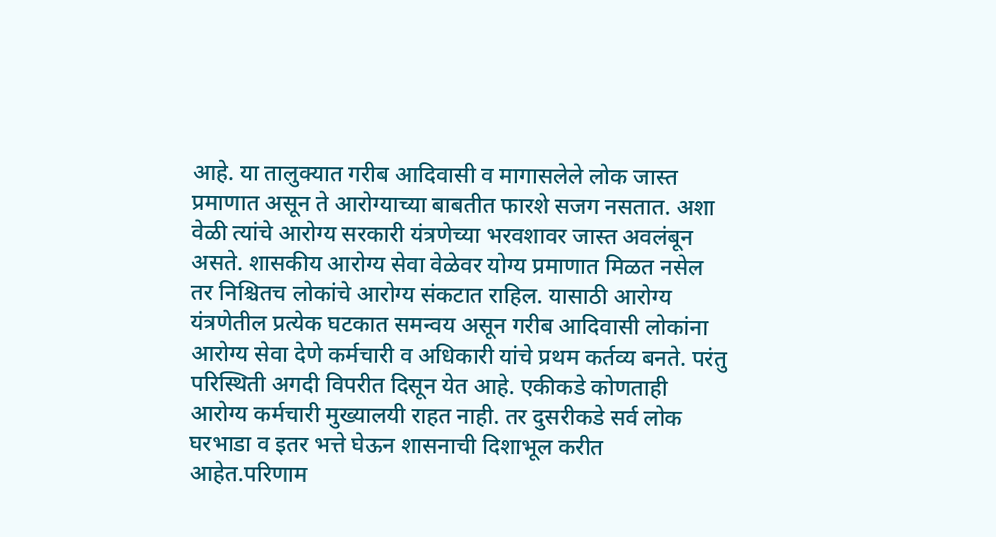आहे. या तालुक्यात गरीब आदिवासी व मागासलेले लोक जास्त प्रमाणात असून ते आरोग्याच्या बाबतीत फारशे सजग नसतात. अशा वेळी त्यांचे आरोग्य सरकारी यंत्रणेच्या भरवशावर जास्त अवलंबून असते. शासकीय आरोग्य सेवा वेळेवर योग्य प्रमाणात मिळत नसेल तर निश्चितच लोकांचे आरोग्य संकटात राहिल. यासाठी आरोग्य यंत्रणेतील प्रत्येक घटकात समन्वय असून गरीब आदिवासी लोकांना आरोग्य सेवा देणे कर्मचारी व अधिकारी यांचे प्रथम कर्तव्य बनते. परंतु परिस्थिती अगदी विपरीत दिसून येत आहे. एकीकडे कोणताही आरोग्य कर्मचारी मुख्यालयी राहत नाही. तर दुसरीकडे सर्व लोक घरभाडा व इतर भत्ते घेऊन शासनाची दिशाभूल करीत आहेत.परिणाम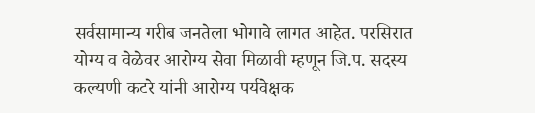सर्वसामान्य गरीब जनतेला भोगावे लागत आहेत. परसिरात योग्य व वेळेवर आरोग्य सेवा मिळावी म्हणून जि.प. सदस्य कल्यणी कटरे यांनी आरोग्य पर्यवेक्षक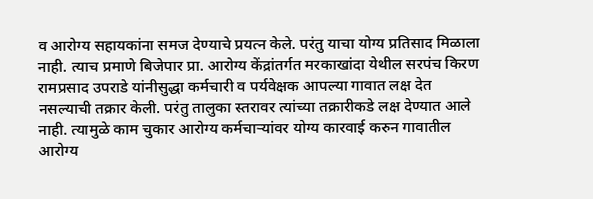व आरोग्य सहायकांना समज देण्याचे प्रयत्न केले. परंतु याचा योग्य प्रतिसाद मिळाला नाही. त्याच प्रमाणे बिजेपार प्रा. आरोग्य केंद्रांतर्गत मरकाखांदा येथील सरपंच किरण रामप्रसाद उपराडे यांनीसुद्धा कर्मचारी व पर्यवेक्षक आपल्या गावात लक्ष देत नसल्याची तक्रार केली. परंतु तालुका स्तरावर त्यांच्या तक्रारीकडे लक्ष देण्यात आले नाही. त्यामुळे काम चुकार आरोग्य कर्मचाऱ्यांवर योग्य कारवाई करुन गावातील आरोग्य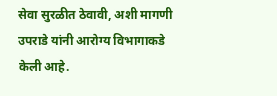सेवा सुरळीत ठेवावी, अशी मागणी उपराडे यांनी आरोग्य विभागाकडे केली आहे.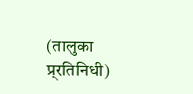(तालुका प्र्रतिनिधी)